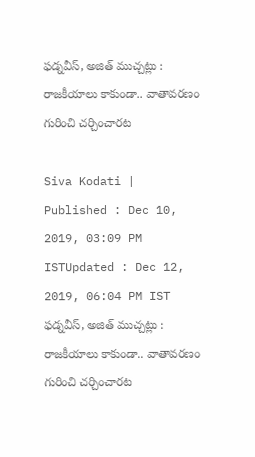ఫడ్నవీస్, అజిత్ ముచ్చట్లు : రాజకీయాలు కాకుండా.. వాతావరణం గురించి చర్చించారట

Siva Kodati |
Published : Dec 10, 2019, 03:09 PM ISTUpdated : Dec 12, 2019, 06:04 PM IST
ఫడ్నవీస్, అజిత్ ముచ్చట్లు : రాజకీయాలు కాకుండా.. వాతావరణం గురించి చర్చించారట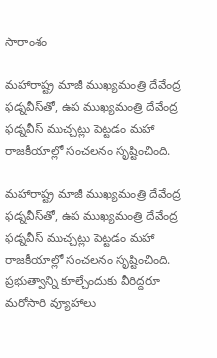సారాంశం

మహారాష్ట్ర మాజీ ముఖ్యమంత్రి దేవేంద్ర ఫడ్నవీస్‌తో, ఉప ముఖ్యమంత్రి దేవేంద్ర ఫడ్నవీస్ ముచ్చట్లు పెట్టడం మహా రాజకీయాల్లో సంచలనం సృష్టించింది.

మహారాష్ట్ర మాజీ ముఖ్యమంత్రి దేవేంద్ర ఫడ్నవీస్‌తో, ఉప ముఖ్యమంత్రి దేవేంద్ర ఫడ్నవీస్ ముచ్చట్లు పెట్టడం మహా రాజకీయాల్లో సంచలనం సృష్టించింది. ప్రభుత్వాన్ని కూల్చేందుకు వీరిద్దరూ మరోసారి వ్యూహాలు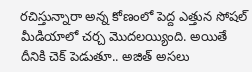రచిస్తున్నారా అన్న కోణంలో పెద్ద ఎత్తున సోషల్ మీడియాలో చర్చ మొదలయ్యింది. అయితే దీనికి చెక్ పెడుతూ.. అజిత్ అసలు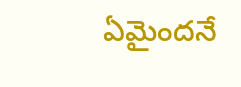ఏమైందనే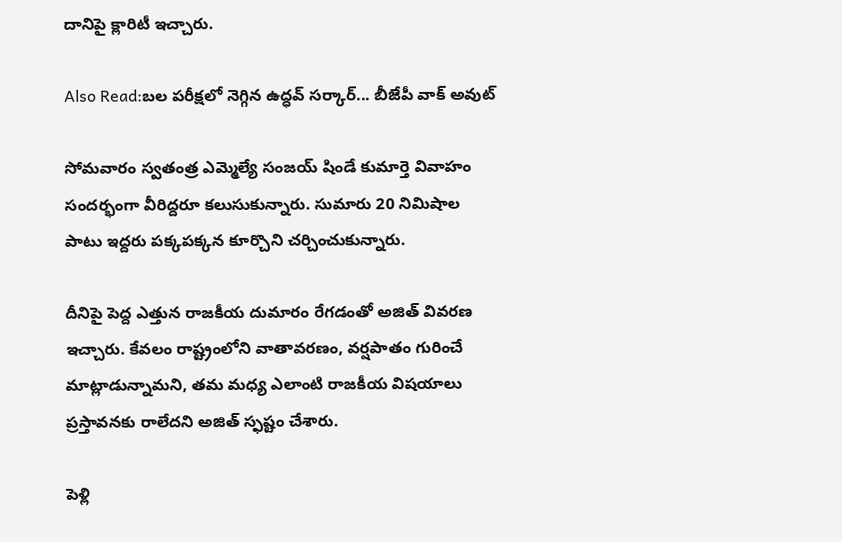దానిపై క్లారిటీ ఇచ్చారు.

Also Read:బల పరీక్షలో నెగ్గిన ఉద్ధవ్ సర్కార్... బీజేపీ వాక్ అవుట్

సోమవారం స్వతంత్ర ఎమ్మెల్యే సంజయ్ షిండే కుమార్తె వివాహం సందర్భంగా వీరిద్దరూ కలుసుకున్నారు. సుమారు 20 నిమిషాల పాటు ఇద్దరు పక్కపక్కన కూర్చొని చర్చించుకున్నారు.

దీనిపై పెద్ద ఎత్తున రాజకీయ దుమారం రేగడంతో అజిత్ వివరణ ఇచ్చారు. కేవలం రాష్ట్రంలోని వాతావరణం, వర్షపాతం గురించే మాట్లాడున్నామని, తమ మధ్య ఎలాంటి రాజకీయ విషయాలు ప్రస్తావనకు రాలేదని అజిత్ స్ఫష్టం చేశారు.

పెళ్లి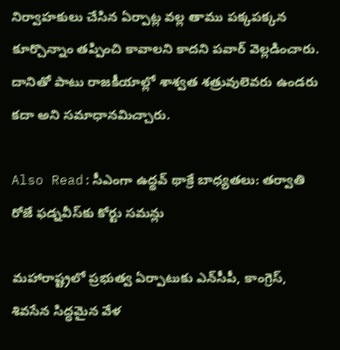నిర్వాహకులు చేసిన ఏర్పాట్ల వల్ల తాము పక్కపక్కన కూర్చొన్నాం తప్పించి కావాలని కాదని పవార్ వెల్లడించారు. దానితో పాటు రాజకీయాల్లో శాశ్వత శత్రువులెవరు ఉండరు కదా అని సమాధానమిచ్చారు.

Also Read:సీఎంగా ఉద్థవ్ థాక్రే బాధ్యతలు: తర్వాతి రోజే ఫడ్నవీస్‌కు కోర్టు సమన్లు

మహారాష్ట్రలో ప్రభుత్వ ఏర్పాటుకు ఎన్‌సీపీ, కాంగ్రెస్, శివసేన సిద్ధమైన వేళ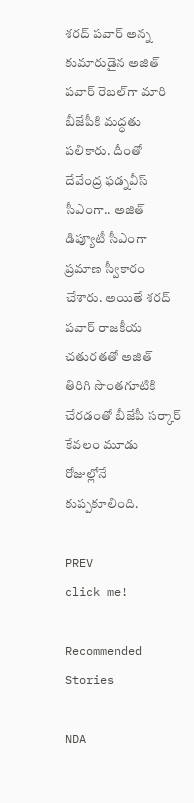శరద్ పవార్ అన్న కుమారుడైన అజిత్ పవార్ రెబల్‌గా మారి బీజేపీకి మద్ధతు పలికారు. దీంతో దేవేంద్ర ఫడ్నవీస్ సీఎంగా.. అజిత్ డిప్యూటీ సీఎంగా ప్రమాణ స్వీకారం చేశారు. అయితే శరద్ పవార్ రాజకీయ చతురతతో అజిత్ తిరిగి సొంతగూటికి చేరడంతో బీజేపీ సర్కార్ కేవలం మూడు రోజుల్లోనే కుప్పకూలింది.

PREV
click me!

Recommended Stories

NDA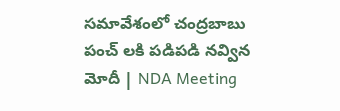సమావేశంలో చంద్రబాబు పంచ్ లకి పడిపడి నవ్విన మోదీ | NDA Meeting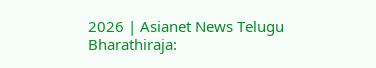2026 | Asianet News Telugu
Bharathiraja: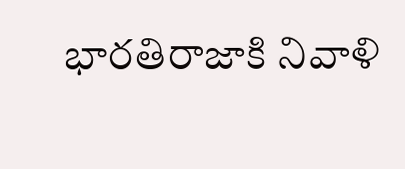భారతిరాజాకి నివాళి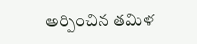అర్పించిన తమిళ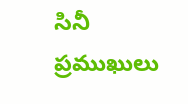సినీ ప్రముఖులు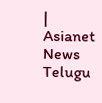| Asianet News Telugu